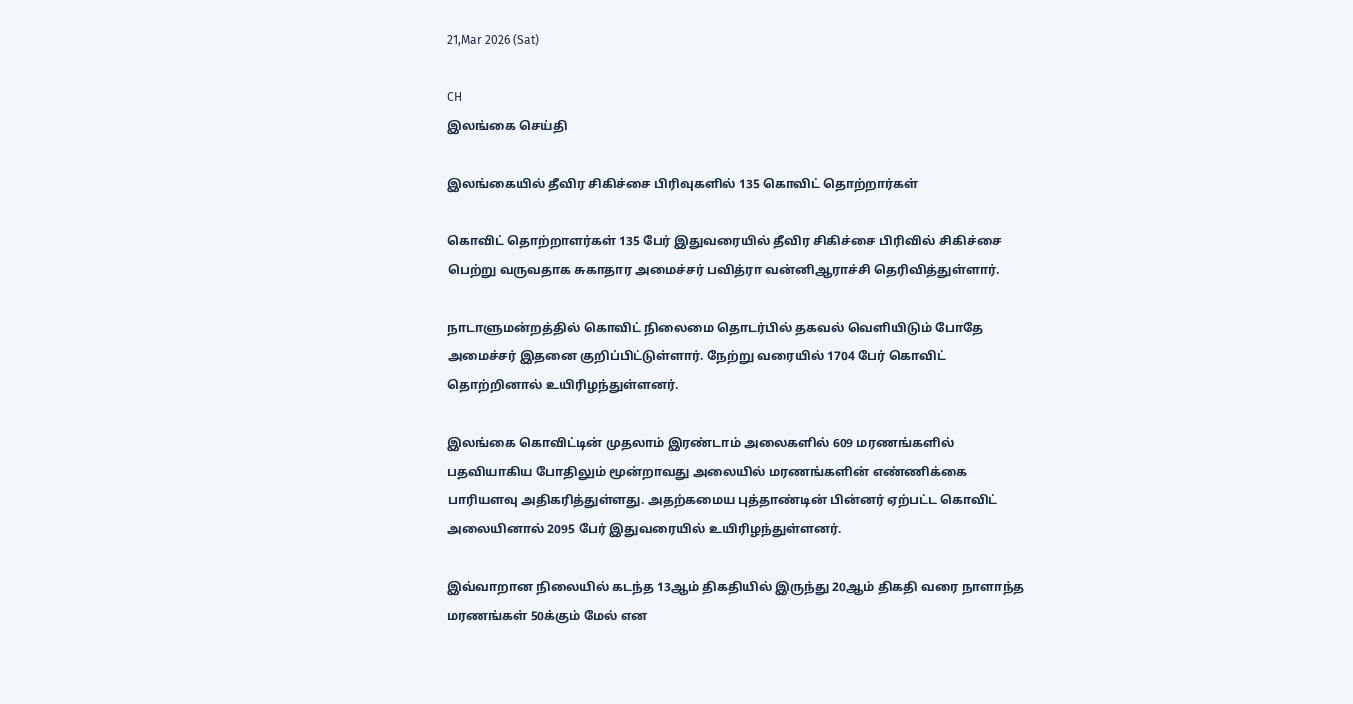21,Mar 2026 (Sat)

CH
இலங்கை செய்தி

இலங்கையில் தீவிர சிகிச்சை பிரிவுகளில் 135 கொவிட் தொற்றார்கள்

கொவிட் தொற்றாளர்கள் 135 பேர் இதுவரையில் தீவிர சிகிச்சை பிரிவில் சிகிச்சை பெற்று வருவதாக சுகாதார அமைச்சர் பவித்ரா வன்னிஆராச்சி தெரிவித்துள்ளார்.

நாடாளுமன்றத்தில் கொவிட் நிலைமை தொடர்பில் தகவல் வெளியிடும் போதே அமைச்சர் இதனை குறிப்பிட்டுள்ளார். நேற்று வரையில் 1704 பேர் கொவிட் தொற்றினால் உயிரிழந்துள்ளனர்.

இலங்கை கொவிட்டின் முதலாம் இரண்டாம் அலைகளில் 609 மரணங்களில் பதவியாகிய போதிலும் மூன்றாவது அலையில் மரணங்களின் எண்ணிக்கை பாரியளவு அதிகரித்துள்ளது. அதற்கமைய புத்தாண்டின் பின்னர் ஏற்பட்ட கொவிட் அலையினால் 2095 பேர் இதுவரையில் உயிரிழந்துள்ளனர்.

இவ்வாறான நிலையில் கடந்த 13ஆம் திகதியில் இருந்து 20ஆம் திகதி வரை நாளாந்த மரணங்கள் 50க்கும் மேல் என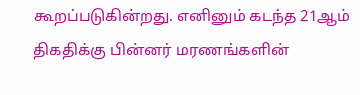கூறப்படுகின்றது. எனினும் கடந்த 21ஆம் திகதிக்கு பின்னர் மரணங்களின்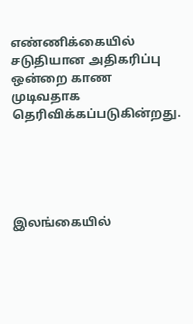எண்ணிக்கையில் சடுதியான அதிகரிப்பு ஒன்றை காண முடிவதாக தெரிவிக்கப்படுகின்றது.





இலங்கையில்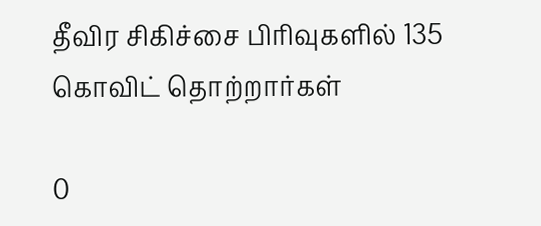தீவிர சிகிச்சை பிரிவுகளில் 135 கொவிட் தொற்றார்கள்

0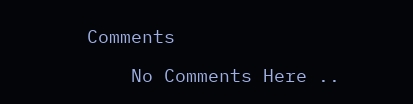Comments

    No Comments Here ..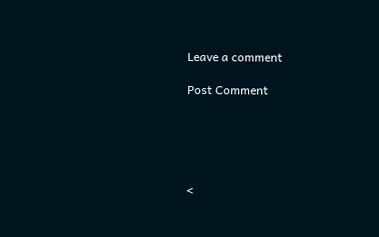Leave a comment

Post Comment





<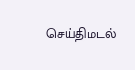செய்திமடல்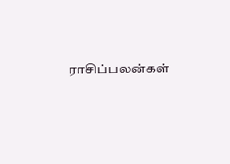ராசிப்பலன்கள்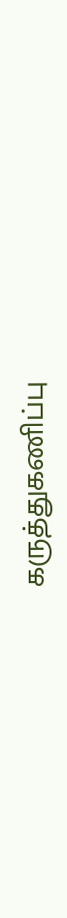கருத்துகணிப்பு